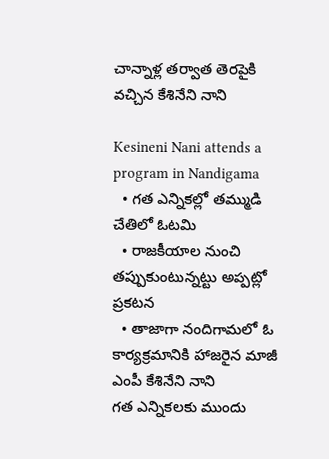చాన్నాళ్ల తర్వాత తెరపైకి వచ్చిన కేశినేని నాని

Kesineni Nani attends a program in Nandigama
  • గత ఎన్నికల్లో తమ్ముడి చేతిలో ఓటమి
  • రాజకీయాల నుంచి తప్పుకుంటున్నట్టు అప్పట్లో ప్రకటన
  • తాజాగా నందిగామలో ఓ కార్యక్రమానికి హాజరైన మాజీ ఎంపీ కేశినేని నాని
గత ఎన్నికలకు ముందు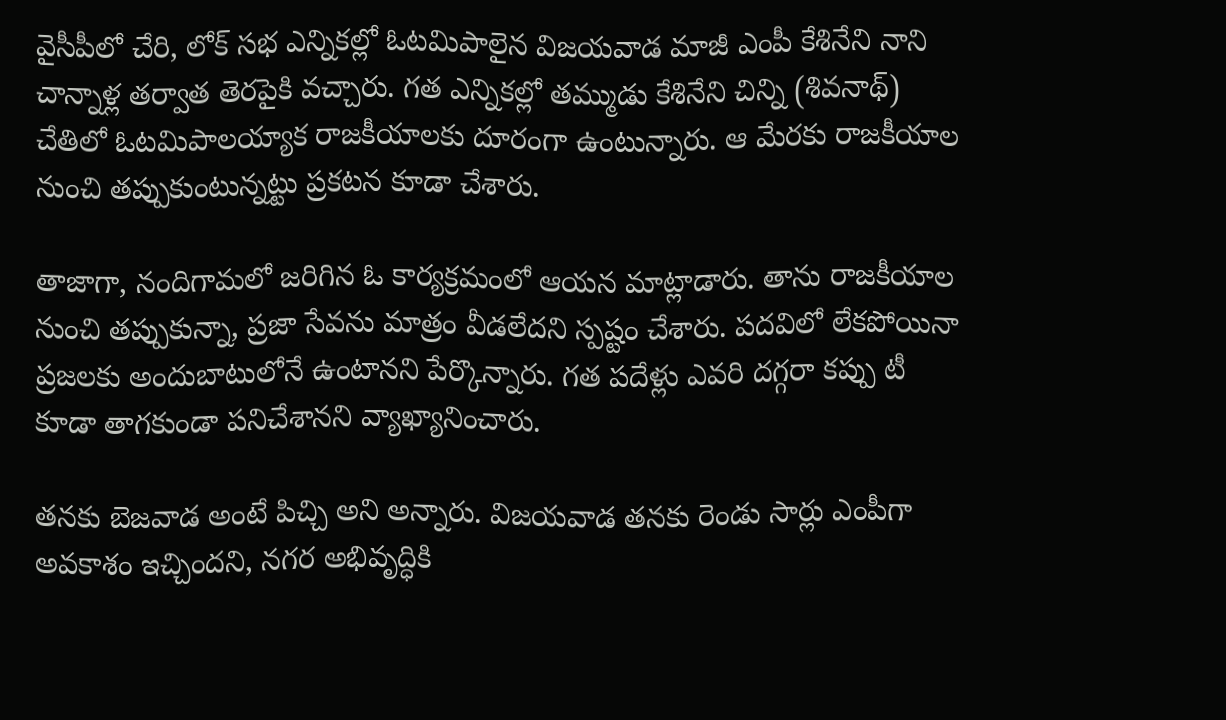వైసీపీలో చేరి, లోక్ సభ ఎన్నికల్లో ఓటమిపాలైన విజయవాడ మాజీ ఎంపీ కేశినేని నాని చాన్నాళ్ల తర్వాత తెరపైకి వచ్చారు. గత ఎన్నికల్లో తమ్ముడు కేశినేని చిన్ని (శివనాథ్) చేతిలో ఓటమిపాలయ్యాక రాజకీయాలకు దూరంగా ఉంటున్నారు. ఆ మేరకు రాజకీయాల నుంచి తప్పుకుంటున్నట్టు ప్రకటన కూడా చేశారు.

తాజాగా, నందిగామలో జరిగిన ఓ కార్యక్రమంలో ఆయన మాట్లాడారు. తాను రాజకీయాల నుంచి తప్పుకున్నా, ప్రజా సేవను మాత్రం వీడలేదని స్పష్టం చేశారు. పదవిలో లేకపోయినా ప్రజలకు అందుబాటులోనే ఉంటానని పేర్కొన్నారు. గత పదేళ్లు ఎవరి దగ్గరా కప్పు టీ కూడా తాగకుండా పనిచేశానని వ్యాఖ్యానించారు.

తనకు బెజవాడ అంటే పిచ్చి అని అన్నారు. విజయవాడ తనకు రెండు సార్లు ఎంపీగా అవకాశం ఇచ్చిందని, నగర అభివృద్ధికి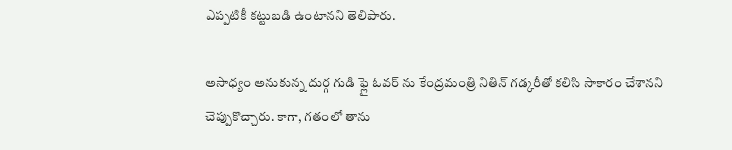ఎప్పటికీ కట్టుబడి ఉంటానని తెలిపారు.

అసాధ్యం అనుకున్న దుర్గ గుడి ఫ్లై ఓవర్ ను కేంద్రమంత్రి నితిన్ గడ్కరీతో కలిసి సాకారం చేశానని చెప్పుకొచ్చారు. కాగా, గతంలో తాను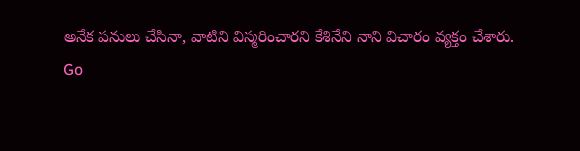అనేక పనులు చేసినా, వాటిని విస్మరించారని కేశినేని నాని విచారం వ్యక్తం చేశారు.
Go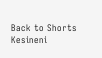Back to Shorts
Kesineni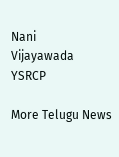Nani
Vijayawada
YSRCP

More Telugu News